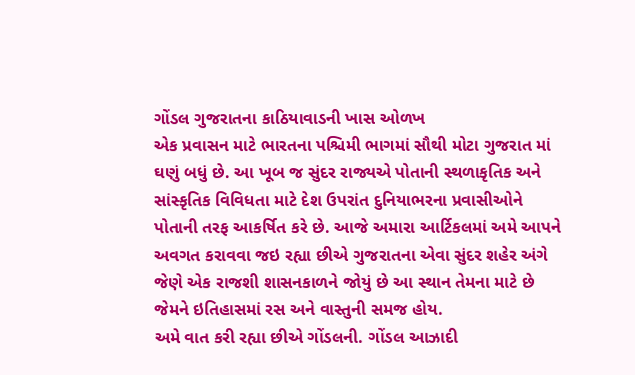ગોંડલ ગુજરાતના કાઠિયાવાડની ખાસ ઓળખ
એક પ્રવાસન માટે ભારતના પશ્ચિમી ભાગમાં સૌથી મોટા ગુજરાત માં ઘણું બધું છે. આ ખૂબ જ સુંદર રાજ્યએ પોતાની સ્થળાકૃતિક અને સાંસ્કૃતિક વિવિધતા માટે દેશ ઉપરાંત દુનિયાભરના પ્રવાસીઓને પોતાની તરફ આકર્ષિત કરે છે. આજે અમારા આર્ટિકલમાં અમે આપને અવગત કરાવવા જઇ રહ્યા છીએ ગુજરાતના એવા સુંદર શહેર અંગે જેણે એક રાજશી શાસનકાળને જોયું છે આ સ્થાન તેમના માટે છે જેમને ઇતિહાસમાં રસ અને વાસ્તુની સમજ હોય.
અમે વાત કરી રહ્યા છીએ ગોંડલની. ગોંડલ આઝાદી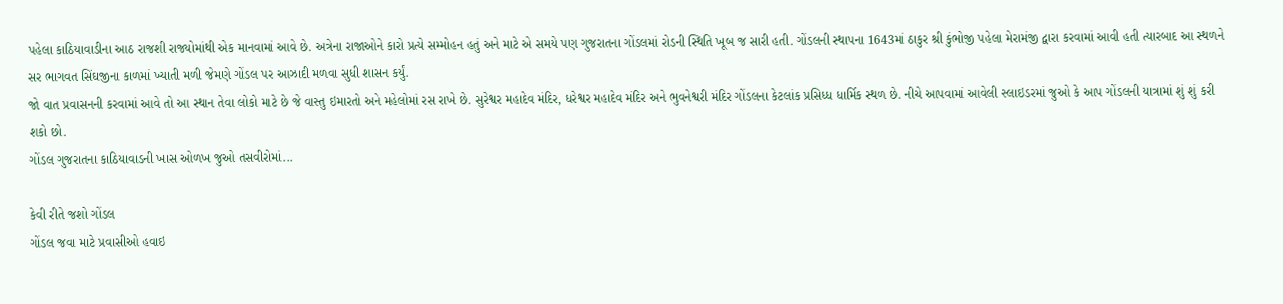પહેલા કાઠિયાવાડીના આઠ રાજશી રાજ્યોમાંથી એક માનવામાં આવે છે. અત્રેના રાજાઓને કારો પ્રત્યે સમ્મોહન હતું અને માટે એ સમયે પણ ગુજરાતના ગોંડલમાં રોડની સ્થિતિ ખૂબ જ સારી હતી. ગોંડલની સ્થાપના 1643માં ઠાકુર શ્રી કુંભોજી પહેલા મેરામંજી દ્વારા કરવામાં આવી હતી ત્યારબાદ આ સ્થળને સર ભાગવત સિંઘજીના કાળમાં ખ્યાતી મળી જેમણે ગોંડલ પર આઝાદી મળવા સુધી શાસન કર્યું.
જો વાત પ્રવાસનની કરવામાં આવે તો આ સ્થાન તેવા લોકો માટે છે જે વાસ્તુ ઇમારતો અને મહેલોમાં રસ રાખે છે. સુરેશ્વર મહાદેવ મંદિર, ધરેશ્વર મહાદેવ મંદિર અને ભુવનેશ્વરી મંદિર ગોંડલના કેટલાંક પ્રસિધ્ધ ધાર્મિક સ્થળ છે. નીચે આપવામાં આવેલી સ્લાઇડરમાં જુઓ કે આપ ગોંડલની યાત્રામાં શું શું કરી શકો છો.
ગોંડલ ગુજરાતના કાઠિયાવાડની ખાસ ઓળખ જુઓ તસવીરોમાં...

કેવી રીતે જશો ગોંડલ
ગોંડલ જવા માટે પ્રવાસીઓ હવાઇ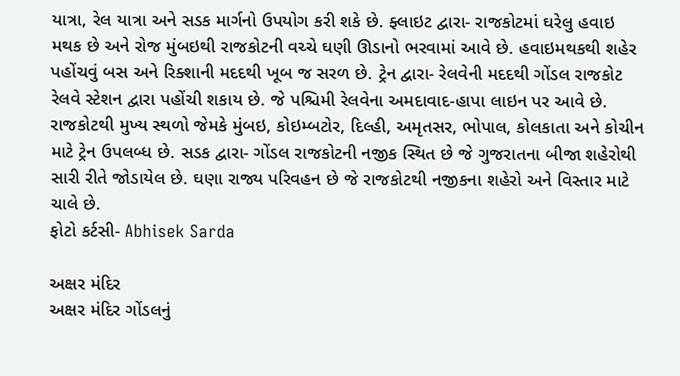યાત્રા, રેલ યાત્રા અને સડક માર્ગનો ઉપયોગ કરી શકે છે. ફ્લાઇટ દ્વારા- રાજકોટમાં ઘરેલુ હવાઇ મથક છે અને રોજ મુંબઇથી રાજકોટની વચ્ચે ઘણી ઊડાનો ભરવામાં આવે છે. હવાઇમથકથી શહેર પહોંચવું બસ અને રિક્શાની મદદથી ખૂબ જ સરળ છે. ટ્રેન દ્વારા- રેલવેની મદદથી ગોંડલ રાજકોટ રેલવે સ્ટેશન દ્વારા પહોંચી શકાય છે. જે પશ્ચિમી રેલવેના અમદાવાદ-હાપા લાઇન પર આવે છે. રાજકોટથી મુખ્ય સ્થળો જેમકે મુંબઇ, કોઇમ્બટોર, દિલ્હી, અમૃતસર, ભોપાલ, કોલકાતા અને કોચીન માટે ટ્રેન ઉપલબ્ધ છે. સડક દ્વારા- ગોંડલ રાજકોટની નજીક સ્થિત છે જે ગુજરાતના બીજા શહેરોથી સારી રીતે જોડાયેલ છે. ઘણા રાજ્ય પરિવહન છે જે રાજકોટથી નજીકના શહેરો અને વિસ્તાર માટે ચાલે છે.
ફોટો કર્ટસી- Abhisek Sarda

અક્ષર મંદિર
અક્ષર મંદિર ગોંડલનું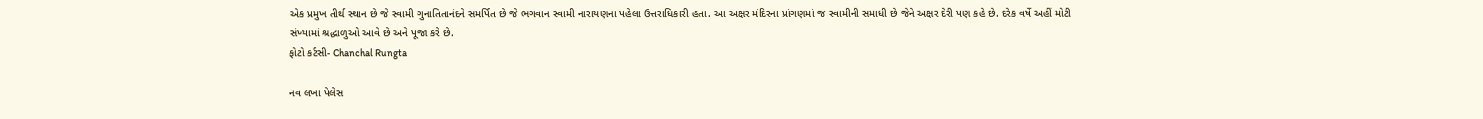એક પ્રમુખ તીર્થ સ્થાન છે જે સ્વામી ગુનાતિતાનંદને સમર્પિત છે જે ભગવાન સ્વામી નારાયણના પહેલા ઉત્તરાધિકારી હતા. આ અક્ષર મંદિરના પ્રાંગણમાં જ સ્વામીની સમાધી છે જેને અક્ષર દેરી પણ કહે છે. દરેક વર્ષે અહીં મોટી સંખ્યામાં શ્રદ્ધાળુઓ આવે છે અને પૂજા કરે છે.
ફોટો કર્ટસી- Chanchal Rungta

નવ લખા પેલેસ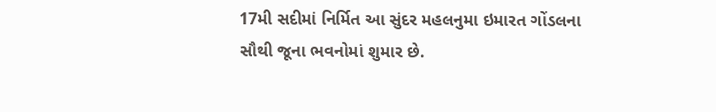17મી સદીમાં નિર્મિત આ સુંદર મહલનુમા ઇમારત ગોંડલના સૌથી જૂના ભવનોમાં શુમાર છે.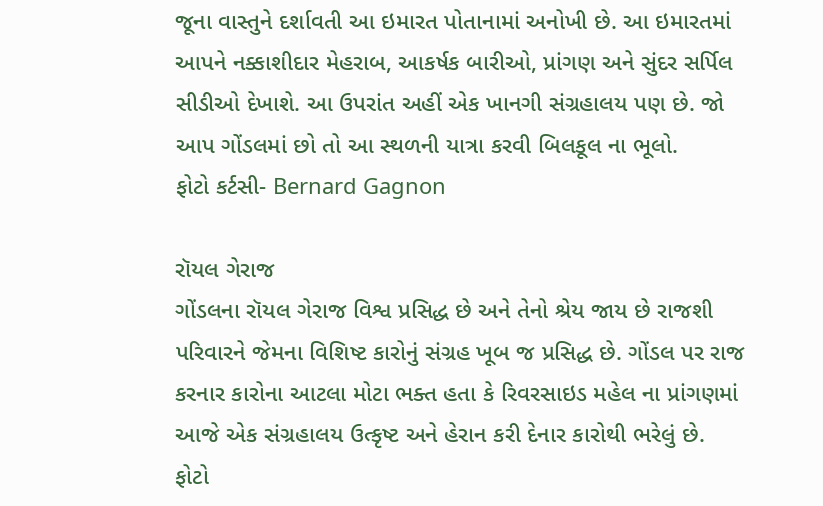જૂના વાસ્તુને દર્શાવતી આ ઇમારત પોતાનામાં અનોખી છે. આ ઇમારતમાં આપને નક્કાશીદાર મેહરાબ, આકર્ષક બારીઓ, પ્રાંગણ અને સુંદર સર્પિલ સીડીઓ દેખાશે. આ ઉપરાંત અહીં એક ખાનગી સંગ્રહાલય પણ છે. જો આપ ગોંડલમાં છો તો આ સ્થળની યાત્રા કરવી બિલકૂલ ના ભૂલો.
ફોટો કર્ટસી- Bernard Gagnon

રૉયલ ગેરાજ
ગોંડલના રૉયલ ગેરાજ વિશ્વ પ્રસિદ્ધ છે અને તેનો શ્રેય જાય છે રાજશી પરિવારને જેમના વિશિષ્ટ કારોનું સંગ્રહ ખૂબ જ પ્રસિદ્ધ છે. ગોંડલ પર રાજ કરનાર કારોના આટલા મોટા ભક્ત હતા કે રિવરસાઇડ મહેલ ના પ્રાંગણમાં આજે એક સંગ્રહાલય ઉત્કૃષ્ટ અને હેરાન કરી દેનાર કારોથી ભરેલું છે.
ફોટો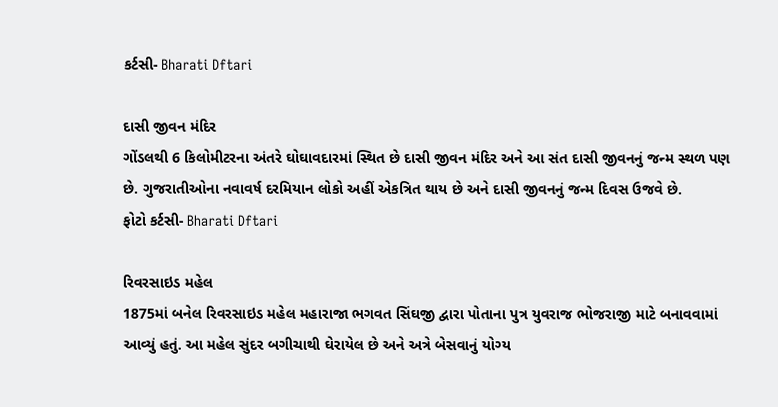કર્ટસી- Bharati Dftari

દાસી જીવન મંદિર
ગોંડલથી 6 કિલોમીટરના અંતરે ઘોઘાવદારમાં સ્થિત છે દાસી જીવન મંદિર અને આ સંત દાસી જીવનનું જન્મ સ્થળ પણ છે. ગુજરાતીઓના નવાવર્ષ દરમિયાન લોકો અહીં એકત્રિત થાય છે અને દાસી જીવનનું જન્મ દિવસ ઉજવે છે.
ફોટો કર્ટસી- Bharati Dftari

રિવરસાઇડ મહેલ
1875માં બનેલ રિવરસાઇડ મહેલ મહારાજા ભગવત સિંઘજી દ્વારા પોતાના પુત્ર યુવરાજ ભોજરાજી માટે બનાવવામાં આવ્યું હતું. આ મહેલ સુંદર બગીચાથી ઘેરાયેલ છે અને અત્રે બેસવાનું યોગ્ય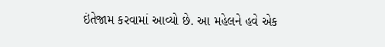ઇંતેજામ કરવામાં આવ્યો છે. આ મહેલને હવે એક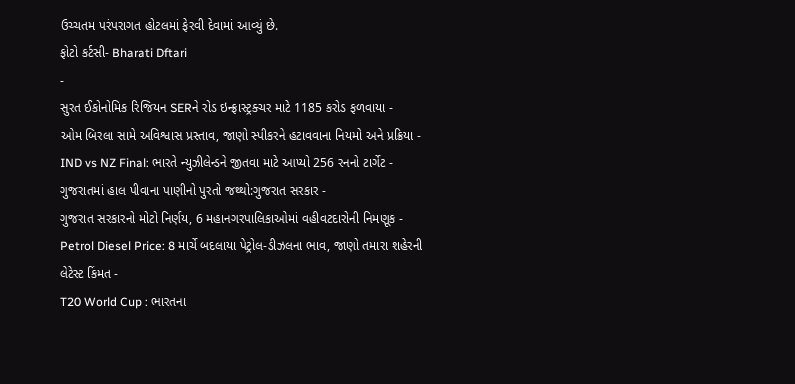ઉચ્ચતમ પરંપરાગત હોટલમાં ફેરવી દેવામાં આવ્યું છે.
ફોટો કર્ટસી- Bharati Dftari
-
સુરત ઈકોનોમિક રિજિયન SERને રોડ ઇન્ફ્રાસ્ટ્રક્ચર માટે 1185 કરોડ ફળવાયા -
ઓમ બિરલા સામે અવિશ્વાસ પ્રસ્તાવ, જાણો સ્પીકરને હટાવવાના નિયમો અને પ્રક્રિયા -
IND vs NZ Final: ભારતે ન્યુઝીલેન્ડને જીતવા માટે આપ્યો 256 રનનો ટાર્ગેટ -
ગુજરાતમાં હાલ પીવાના પાણીનો પુરતો જથ્થો:ગુજરાત સરકાર -
ગુજરાત સરકારનો મોટો નિર્ણય, 6 મહાનગરપાલિકાઓમાં વહીવટદારોની નિમણૂક -
Petrol Diesel Price: 8 માર્ચે બદલાયા પેટ્રોલ-ડીઝલના ભાવ, જાણો તમારા શહેરની લેટેસ્ટ કિંમત -
T20 World Cup : ભારતના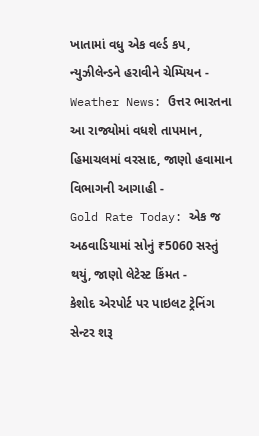ખાતામાં વધુ એક વર્લ્ડ કપ, ન્યુઝીલેન્ડને હરાવીને ચેમ્પિયન -
Weather News: ઉત્તર ભારતના આ રાજ્યોમાં વધશે તાપમાન, હિમાચલમાં વરસાદ, જાણો હવામાન વિભાગની આગાહી -
Gold Rate Today: એક જ અઠવાડિયામાં સોનું ₹5060 સસ્તું થયું, જાણો લેટેસ્ટ કિંમત -
કેશોદ એરપોર્ટ પર પાઇલટ ટ્રેનિંગ સેન્ટર શરૂ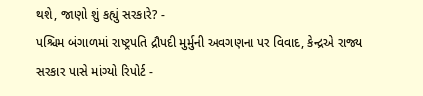થશે, જાણો શું કહ્યું સરકારે? -
પશ્ચિમ બંગાળમાં રાષ્ટ્રપતિ દ્રૌપદી મુર્મુની અવગણના પર વિવાદ, કેન્દ્રએ રાજ્ય સરકાર પાસે માંગ્યો રિપોર્ટ -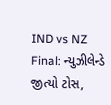IND vs NZ Final: ન્યુઝીલેન્ડે જીત્યો ટોસ,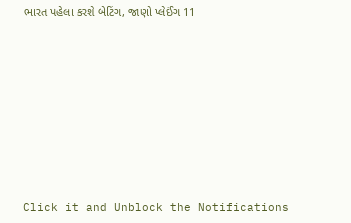ભારત પહેલા કરશે બેટિંગ, જાણો પ્લેઈંગ 11









Click it and Unblock the Notifications